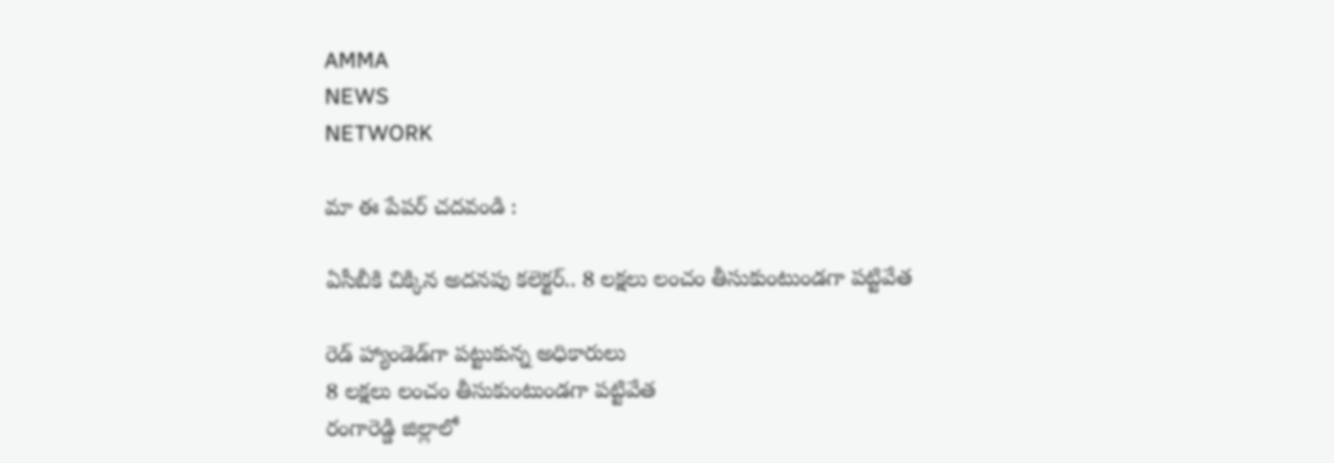AMMA
NEWS
NETWORK

మా ఈ పేపర్ చదవండి :

ఏసీబీకి చిక్కిన అదనపు కలెక్టర్‌.. 8 లక్షలు లంచం తీసుకుంటుండగా పట్టివేత

రెడ్‌ హ్యాండెడ్‌గా పట్టుకున్న అధికారులు
8 లక్షలు లంచం తీసుకుంటుండగా పట్టివేత
రంగారెడ్డి జిల్లాలో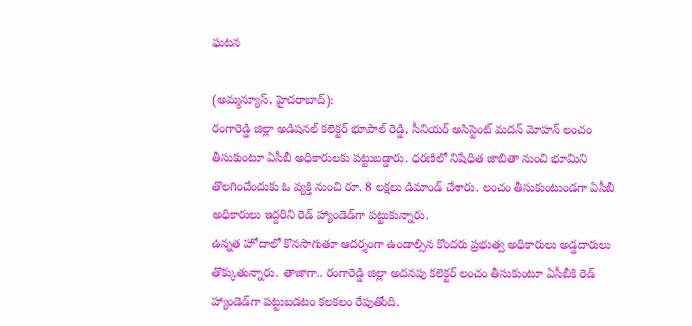ఘటన

(అమ్మన్యూస్, హైదరాబాద్‌):
రంగారెడ్డి జిల్లా అడిషనల్‌ కలెక్టర్‌ భూపాల్‌ రెడ్డి, సీనియర్‌ అసిస్టెంట్‌ మదన్‌ మోహన్‌ లంచం తీసుకుంటూ ఏసీబీ అధికారులకు పట్టుబడ్డారు. ధరణిలో నిషేధిత జాబితా నుంచి భూమిని తొలగించేందుకు ఓ వ్యక్తి నుంచి రూ. 8 లక్షలు డిమాండ్‌ చేశారు. లంచం తీసుకుంటుండగా ఏసీబీ అధికారులు ఇద్దరిని రెడ్‌ హ్యాండెడ్‌గా పట్టుకున్నారు.
ఉన్నత హోదాలో కొనసాగుతూ ఆదర్శంగా ఉండాల్సిన కొందరు ప్రభుత్వ అధికారులు అడ్డదారులు తొక్కుతున్నారు. తాజాగా.. రంగారెడ్డి జిల్లా అదనపు కలెక్టర్‌ లంచం తీసుకుంటూ ఏసీబీకి రెడ్‌ హ్యాండెడ్‌గా పట్టుబడటం కలకలం రేపుతోంది.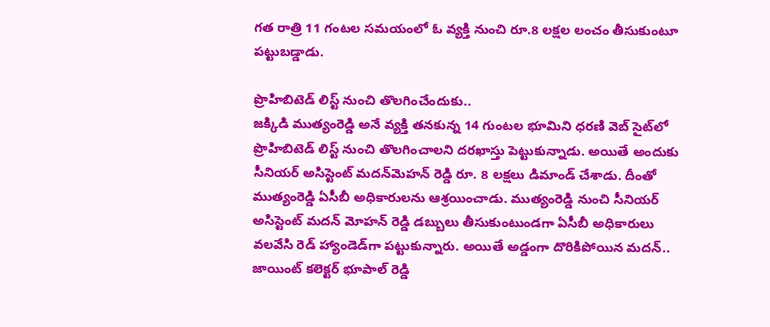గత రాత్రి 11 గంటల సమయంలో ఓ వ్యక్తి నుంచి రూ.8 లక్షల లంచం తీసుకుంటూ పట్టుబడ్డాడు.

ప్రొహిబిటెడ్‌ లిస్ట్‌ నుంచి తొలగించేందుకు..
జక్కిడి ముత్యంరెడ్డి అనే వ్యక్తి తనకున్న 14 గుంటల భూమిని ధరణి వెబ్‌ సైట్‌లో ప్రొహిబిటెడ్‌ లిస్ట్‌ నుంచి తొలగించాలని దరఖాస్తు పెట్టుకున్నాడు. అయితే అందుకు సీనియర్‌ అసిస్టెంట్‌ మదన్‌మెహన్‌ రెడ్డి రూ. 8 లక్షలు డిమాండ్‌ చేశాడు. దీంతో ముత్యంరెడ్డి ఏసీబీ అధికారులను ఆశ్రయించాడు. ముత్యంరెడ్డి నుంచి సీనియర్‌ అసిస్టెంట్‌ మదన్‌ మోహన్‌ రెడ్డి డబ్బులు తీసుకుంటుండగా ఏసీబీ అధికారులు వలవేసి రెడ్‌ హ్యాండెడ్‌గా పట్టుకున్నారు. అయితే అడ్డంగా దొరికిపోయిన మదన్‌.. జాయింట్‌ కలెక్టర్‌ భూపాల్‌ రెడ్డి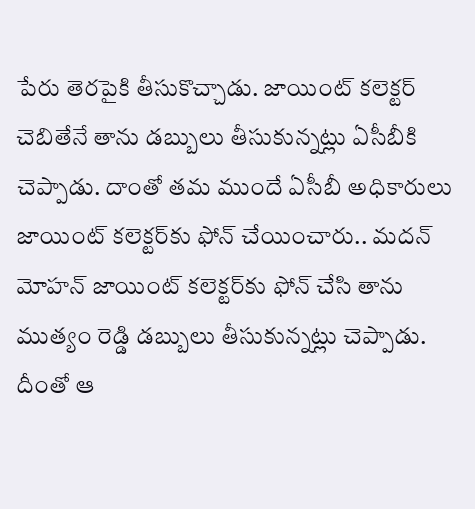పేరు తెరపైకి తీసుకొచ్చాడు. జాయింట్‌ కలెక్టర్‌ చెబితేనే తాను డబ్బులు తీసుకున్నట్లు ఏసీబీకి చెప్పాడు. దాంతో తమ ముందే ఏసీబీ అధికారులు జాయింట్‌ కలెక్టర్‌కు ఫోన్‌ చేయించారు.. మదన్‌ మోహన్‌ జాయింట్‌ కలెక్టర్‌కు ఫోన్‌ చేసి తాను ముత్యం రెడ్డి డబ్బులు తీసుకున్నట్లు చెప్పాడు. దీంతో ఆ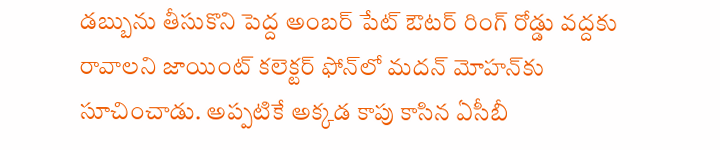డబ్బును తీసుకొని పెద్ద అంబర్‌ పేట్‌ ఔటర్‌ రింగ్‌ రోడ్డు వద్దకు రావాలని జాయింట్‌ కలెక్టర్‌ ఫోన్‌లో మదన్‌ మోహన్‌కు సూచించాడు. అప్పటికే అక్కడ కాపు కాసిన ఏసీబీ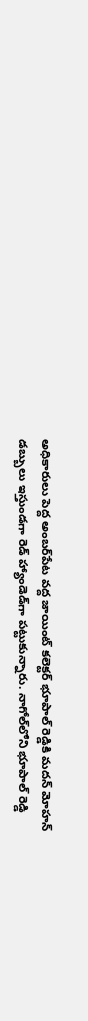అధికారులు పెద్ద అంబర్‌పేట వద్ద జాయింట్‌ కలెక్టర్‌ భూపాల్‌ రెడ్డికి మదన్‌ మోహన్‌ డబ్బులు ఇస్తుండగా రెడ్‌ హ్యాండెడ్‌గా పట్టుకున్నారు. నాగోల్‌లోని భూపాల్‌ రెడ్డి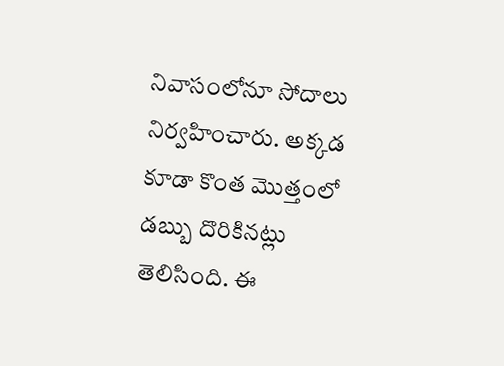నివాసంలోనూ సోదాలు నిర్వహించారు. అక్కడ కూడా కొంత మెుత్తంలో డబ్బు దొరికినట్లు తెలిసింది. ఈ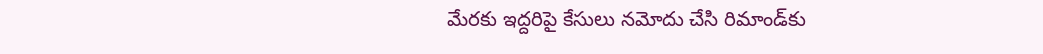మేరకు ఇద్దరిపై కేసులు నమోదు చేసి రిమాండ్‌కు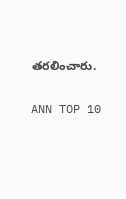తరలించారు.

ANN TOP 10